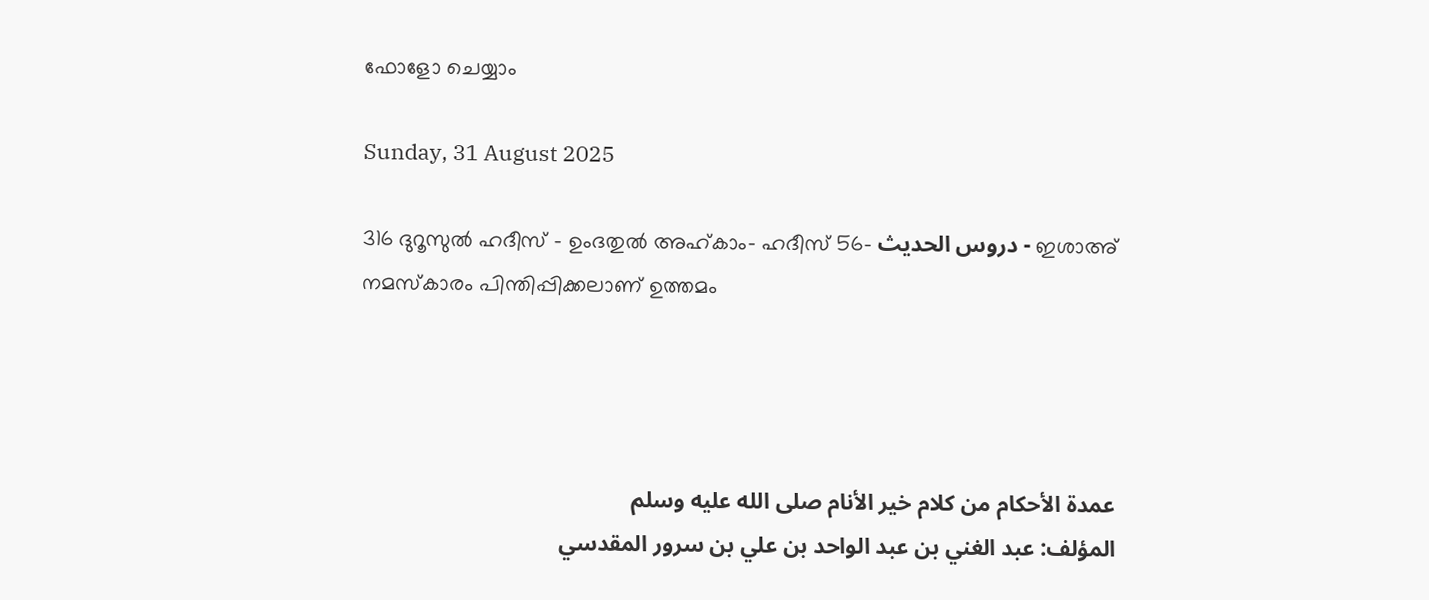ഫോളോ ചെയ്യാം

Sunday, 31 August 2025

316 ദുറൂസുല്‍ ഹദീസ് - ഉംദതുല്‍ അഹ്കാം- ഹദീസ് 56- دروس الحديث - ഇശാഅ് നമസ്കാരം പിന്തിപ്പിക്കലാണ് ഉത്തമം




عمدة الأحكام من كلام خير الأنام صلى الله عليه وسلم
المؤلف: عبد الغني بن عبد الواحد بن علي بن سرور المقدسي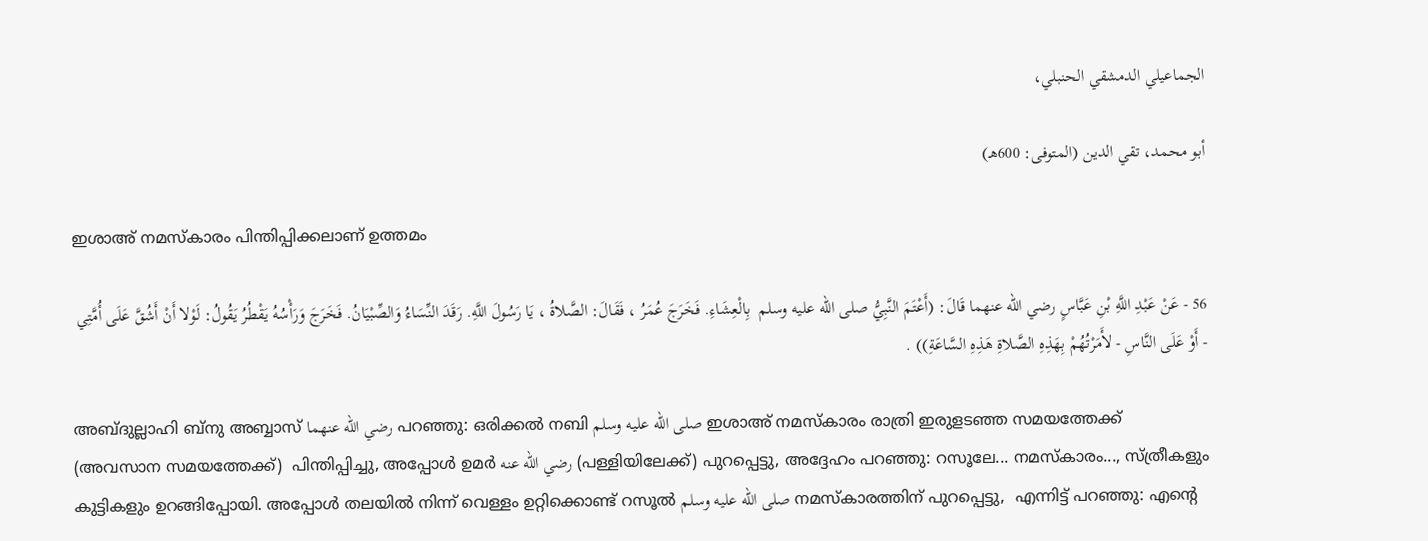الجماعيلي الدمشقي الحنبلي،

أبو محمد، تقي الدين (المتوفى: 600هـ)

ഇശാഅ് നമസ്കാരം പിന്തിപ്പിക്കലാണ് ഉത്തമം

56 - عَنْ عَبْدِ اللَّهِ بْنِ عَبَّاسٍ رضي الله عنهما قَالَ: (أَعْتَمَ النَّبِيُّ صلى الله عليه وسلم  بِالْعِشَاءِ. فَخَرَجَ عُمَرُ ، فَقَالَ: الصَّلاةُ ، يَا رَسُولَ اللَّهِ. رَقَدَ النِّسَاءُ وَالصِّبْيَانُ. فَخَرَجَ وَرَأْسُهُ يَقْطُرُ يَقُولُ: لَوْلا أَنْ أَشُقَّ عَلَى أُمَّتِي - أَوْ عَلَى النَّاسِ - لأَمَرْتُهُمْ بِهَذِهِ الصَّلاةِ هَذِهِ السَّاعَةِ)) .

അബ്ദുല്ലാഹി ബ്നു അബ്ബാസ് رضي الله عنهما പറഞ്ഞു: ഒരിക്കല്‍ നബി صلى الله عليه وسلم ഇശാഅ് നമസ്കാരം രാത്രി ഇരുളടഞ്ഞ സമയത്തേക്ക് (അവസാന സമയത്തേക്ക്)  പിന്തിപ്പിച്ചു, അപ്പോള്‍ ഉമര്‍ رضي الله عنه (പള്ളിയിലേക്ക്) പുറപ്പെട്ടു, അദ്ദേഹം പറഞ്ഞു: റസൂലേ... നമസ്കാരം..., സ്ത്രീകളും കുട്ടികളും ഉറങ്ങിപ്പോയി. അപ്പോള്‍ തലയില്‍ നിന്ന് വെള്ളം ഉറ്റിക്കൊണ്ട് റസൂല്‍ صلى الله عليه وسلم നമസ്കാരത്തിന് പുറപ്പെട്ടു,  എന്നിട്ട് പറഞ്ഞു: എന്‍റെ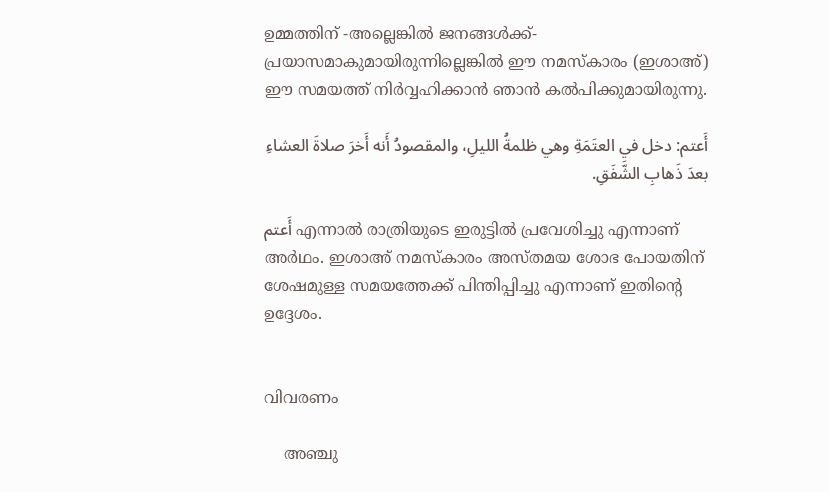ഉമ്മത്തിന് -അല്ലെങ്കില്‍ ജനങ്ങള്‍ക്ക്- പ്രയാസമാകുമായിരുന്നില്ലെങ്കില്‍ ഈ നമസ്കാരം (ഇശാഅ്) ഈ സമയത്ത് നിര്‍വ്വഹിക്കാന്‍ ഞാന്‍ കല്‍പിക്കുമായിരുന്നു.

أَعتم: دخل في العتَمَةِ وهي ظلمةُ الليلِ، والمقصودُ أَنه أَخرَ صلاةَ العشاءِ بعدَ ذَهابِ الشَّفَقِ.

أَعتم എന്നാല്‍ രാത്രിയുടെ ഇരുട്ടില്‍ പ്രവേശിച്ചു എന്നാണ് അര്‍ഥം. ഇശാഅ് നമസ്കാരം അസ്തമയ ശോഭ പോയതിന് ശേഷമുള്ള സമയത്തേക്ക് പിന്തിപ്പിച്ചു എന്നാണ് ഇതിന്‍റെ ഉദ്ദേശം.


വിവരണം

    അഞ്ചു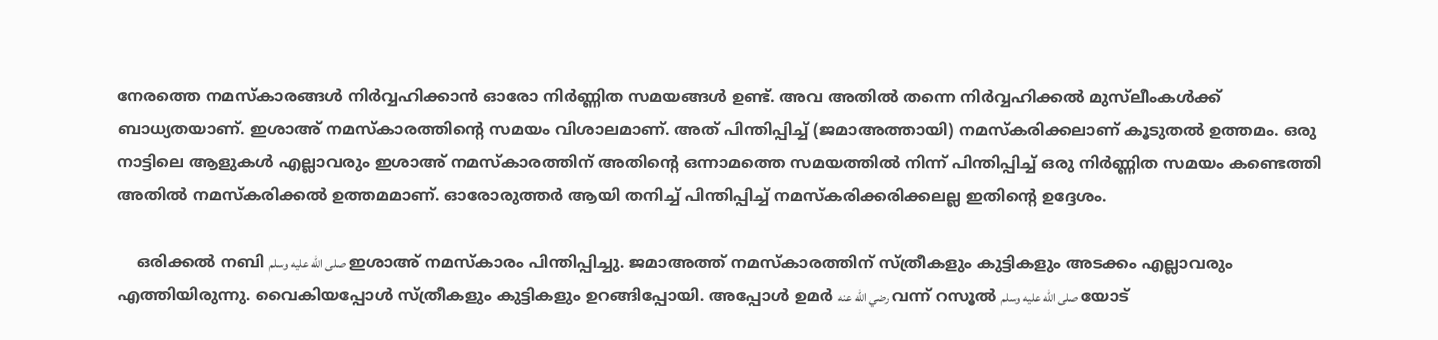നേരത്തെ നമസ്കാരങ്ങള്‍ നിര്‍വ്വഹിക്കാന്‍ ഓരോ നിര്‍ണ്ണിത സമയങ്ങള്‍ ഉണ്ട്. അവ അതില്‍ തന്നെ നിര്‍വ്വഹിക്കല്‍ മുസ്‌ലീംകള്‍ക്ക് ബാധ്യതയാണ്. ഇശാഅ് നമസ്കാരത്തിന്‍റെ സമയം വിശാലമാണ്. അത് പിന്തിപ്പിച്ച് (ജമാഅത്തായി) നമസ്കരിക്കലാണ്‌ കൂടുതല്‍ ഉത്തമം. ഒരു നാട്ടിലെ ആളുകള്‍ എല്ലാവരും ഇശാഅ് നമസ്കാരത്തിന് അതിന്‍റെ ഒന്നാമത്തെ സമയത്തില്‍ നിന്ന് പിന്തിപ്പിച്ച് ഒരു നിര്‍ണ്ണിത സമയം കണ്ടെത്തി അതില്‍ നമസ്കരിക്കല്‍ ഉത്തമമാണ്. ഓരോരുത്തര്‍ ആയി തനിച്ച് പിന്തിപ്പിച്ച് നമസ്കരിക്കരിക്കലല്ല ഇതിന്‍റെ ഉദ്ദേശം.

    ഒരിക്കല്‍ നബി صلى الله عليه وسلم ഇശാഅ് നമസ്കാരം പിന്തിപ്പിച്ചു. ജമാഅത്ത് നമസ്കാരത്തിന് സ്ത്രീകളും കുട്ടികളും അടക്കം എല്ലാവരും എത്തിയിരുന്നു. വൈകിയപ്പോള്‍ സ്ത്രീകളും കുട്ടികളും ഉറങ്ങിപ്പോയി. അപ്പോള്‍ ഉമര്‍ رضي الله عنه വന്ന് റസൂല്‍ صلى الله عليه وسلم യോട്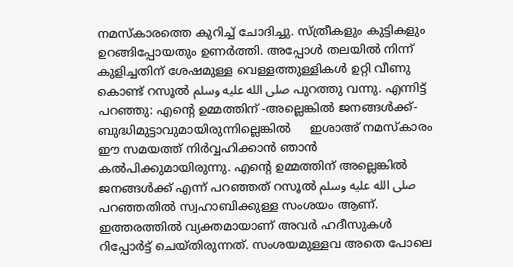നമസ്കാരത്തെ കുറിച്ച് ചോദിച്ചു. സ്ത്രീകളും കുട്ടികളും ഉറങ്ങിപ്പോയതും ഉണര്‍ത്തി. അപ്പോള്‍ തലയില്‍ നിന്ന് കുളിച്ചതിന് ശേഷമുള്ള വെള്ളത്തുള്ളികള്‍ ഉറ്റി വീണു കൊണ്ട് റസൂല്‍ صلى الله عليه وسلم പുറത്തു വന്നു. എന്നിട്ട് പറഞ്ഞു: എന്‍റെ ഉമ്മത്തിന് -അല്ലെങ്കില്‍ ജനങ്ങള്‍ക്ക്- ബുദ്ധിമുട്ടാവുമായിരുന്നില്ലെങ്കില്‍     ഇശാഅ് നമസ്കാരം ഈ സമയത്ത് നിര്‍വ്വഹിക്കാന്‍ ഞാന്‍ കല്‍പിക്കുമായിരുന്നു. എന്‍റെ ഉമ്മത്തിന് അല്ലെങ്കില്‍ ജനങ്ങള്‍ക്ക് എന്ന് പറഞ്ഞത് റസൂല്‍ صلى الله عليه وسلم പറഞ്ഞതില്‍ സ്വഹാബിക്കുള്ള സംശയം ആണ്. ഇത്തരത്തില്‍ വ്യക്തമായാണ് അവര്‍ ഹദീസുകള്‍ റിപ്പോര്‍ട്ട് ചെയ്തിരുന്നത്. സംശയമുള്ളവ അതെ പോലെ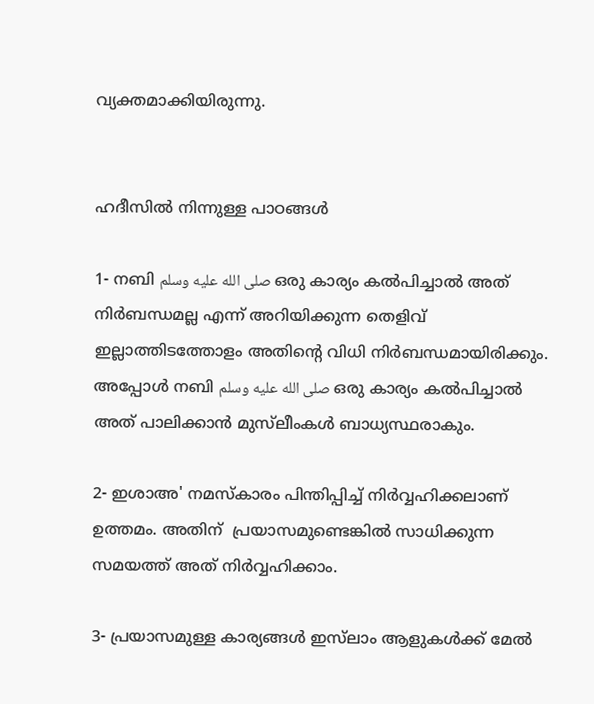വ്യക്തമാക്കിയിരുന്നു.


ഹദീസില്‍ നിന്നുള്ള പാഠങ്ങള്‍

1- നബി صلى الله عليه وسلم ഒരു കാര്യം കല്‍പിച്ചാല്‍ അത് നിര്‍ബന്ധമല്ല എന്ന് അറിയിക്കുന്ന തെളിവ് ഇല്ലാത്തിടത്തോളം അതിന്‍റെ വിധി നിര്‍ബന്ധമായിരിക്കും. അപ്പോള്‍ നബി صلى الله عليه وسلم ഒരു കാര്യം കല്‍പിച്ചാല്‍ അത് പാലിക്കാന്‍ മുസ്‌ലീംകള്‍ ബാധ്യസ്ഥരാകും.

2- ഇശാഅ' നമസ്കാരം പിന്തിപ്പിച്ച് നിര്‍വ്വഹിക്കലാണ് ഉത്തമം. അതിന്  പ്രയാസമുണ്ടെങ്കില്‍ സാധിക്കുന്ന സമയത്ത് അത് നിര്‍വ്വഹിക്കാം.

3- പ്രയാസമുള്ള കാര്യങ്ങള്‍ ഇസ്‌ലാം ആളുകള്‍ക്ക് മേല്‍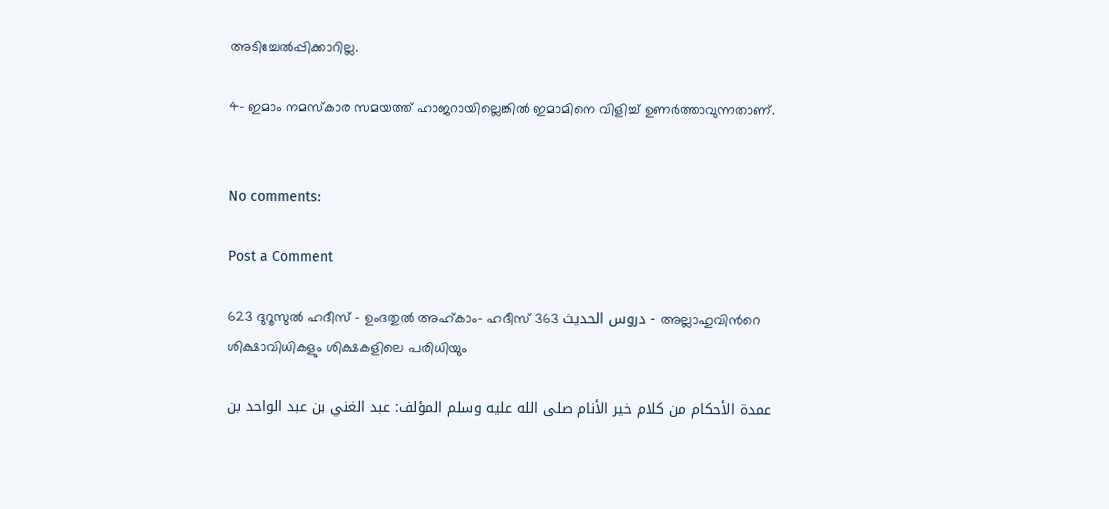അടിച്ചേല്‍പ്പിക്കാറില്ല.

4- ഇമാം നമസ്കാര സമയത്ത് ഹാജറായില്ലെങ്കില്‍ ഇമാമിനെ വിളിച്ച് ഉണര്‍ത്താവുന്നതാണ്.


No comments:

Post a Comment

623 ദുറൂസുല്‍ ഹദീസ് - ഉംദതുല്‍ അഹ്കാം- ഹദീസ് 363 دروس الحديث - അല്ലാഹുവിന്‍റെ ശിക്ഷാവിധികളും ശിക്ഷകളിലെ പരിധിയും

    عمدة الأحكام من كلام خير الأنام صلى الله عليه وسلم المؤلف: عبد الغني بن عبد الواحد بن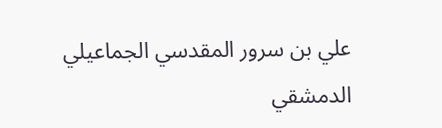علي بن سرور المقدسي الجماعيلي الدمشقي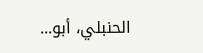الحنبلي، أبو...